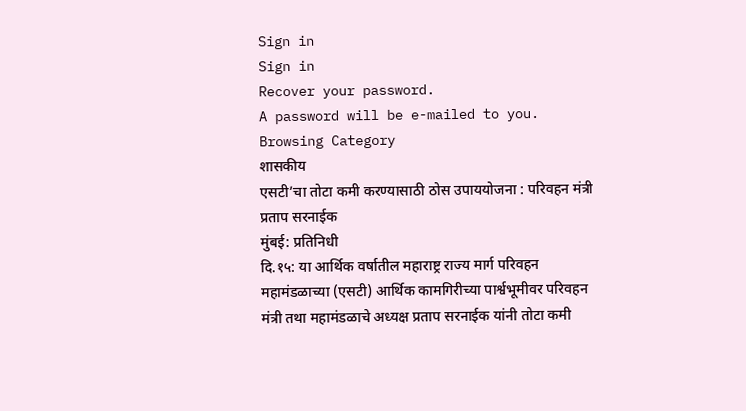Sign in
Sign in
Recover your password.
A password will be e-mailed to you.
Browsing Category
शासकीय
एसटी’चा तोटा कमी करण्यासाठी ठोस उपाययोजना : परिवहन मंत्री प्रताप सरनाईक
मुंबई: प्रतिनिधी
दि.१५: या आर्थिक वर्षातील महाराष्ट्र राज्य मार्ग परिवहन महामंडळाच्या (एसटी) आर्थिक कामगिरीच्या पार्श्वभूमीवर परिवहन मंत्री तथा महामंडळाचे अध्यक्ष प्रताप सरनाईक यांनी तोटा कमी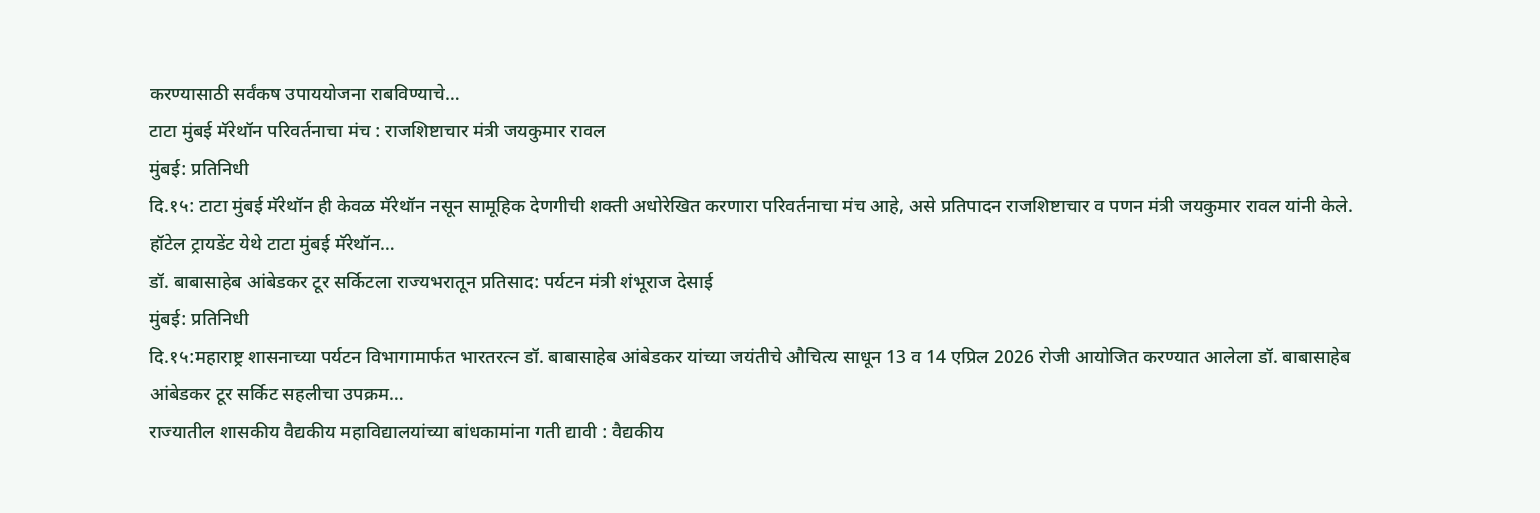करण्यासाठी सर्वंकष उपाययोजना राबविण्याचे…
टाटा मुंबई मॅरेथॉन परिवर्तनाचा मंच : राजशिष्टाचार मंत्री जयकुमार रावल
मुंबई: प्रतिनिधी
दि.१५: टाटा मुंबई मॅरेथॉन ही केवळ मॅरेथॉन नसून सामूहिक देणगीची शक्ती अधोरेखित करणारा परिवर्तनाचा मंच आहे, असे प्रतिपादन राजशिष्टाचार व पणन मंत्री जयकुमार रावल यांनी केले.
हॉटेल ट्रायडेंट येथे टाटा मुंबई मॅरेथॉन…
डॉ. बाबासाहेब आंबेडकर टूर सर्किटला राज्यभरातून प्रतिसाद: पर्यटन मंत्री शंभूराज देसाई
मुंबई: प्रतिनिधी
दि.१५:महाराष्ट्र शासनाच्या पर्यटन विभागामार्फत भारतरत्न डॉ. बाबासाहेब आंबेडकर यांच्या जयंतीचे औचित्य साधून 13 व 14 एप्रिल 2026 रोजी आयोजित करण्यात आलेला डॉ. बाबासाहेब आंबेडकर टूर सर्किट सहलीचा उपक्रम…
राज्यातील शासकीय वैद्यकीय महाविद्यालयांच्या बांधकामांना गती द्यावी : वैद्यकीय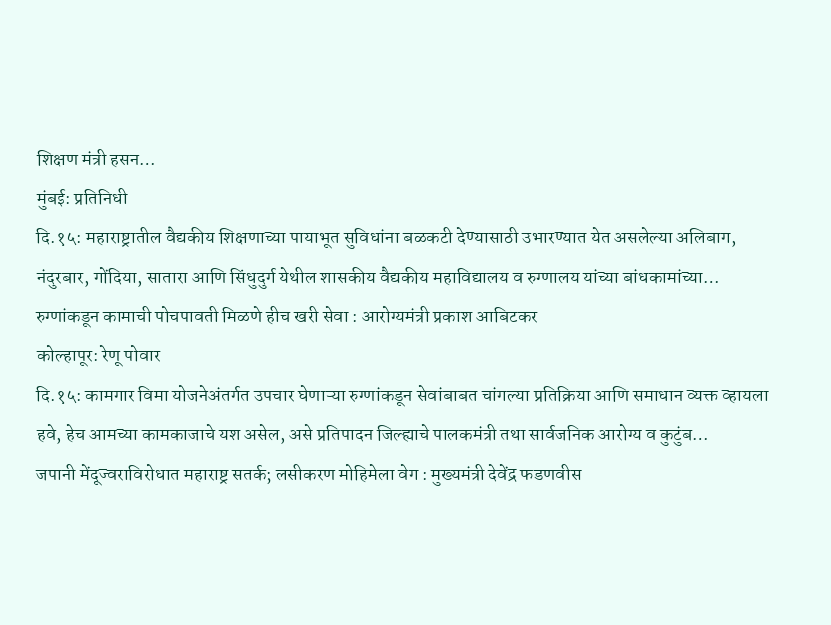शिक्षण मंत्री हसन…
मुंबई: प्रतिनिधी
दि.१५: महाराष्ट्रातील वैद्यकीय शिक्षणाच्या पायाभूत सुविधांना बळकटी देण्यासाठी उभारण्यात येत असलेल्या अलिबाग, नंदुरबार, गोंदिया, सातारा आणि सिंधुदुर्ग येथील शासकीय वैद्यकीय महाविद्यालय व रुग्णालय यांच्या बांधकामांच्या…
रुग्णांकडून कामाची पोचपावती मिळणे हीच खरी सेवा : आरोग्यमंत्री प्रकाश आबिटकर
कोल्हापूर: रेणू पोवार
दि.१५: कामगार विमा योजनेअंतर्गत उपचार घेणाऱ्या रुग्णांकडून सेवांबाबत चांगल्या प्रतिक्रिया आणि समाधान व्यक्त व्हायला हवे, हेच आमच्या कामकाजाचे यश असेल, असे प्रतिपादन जिल्ह्याचे पालकमंत्री तथा सार्वजनिक आरोग्य व कुटुंब…
जपानी मेंदूज्वराविरोधात महाराष्ट्र सतर्क; लसीकरण मोहिमेला वेग : मुख्यमंत्री देवेंद्र फडणवीस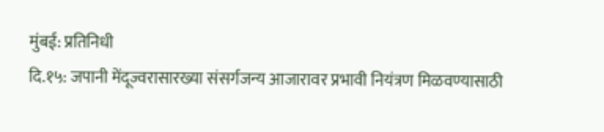मुंबई: प्रतिनिधी
दि.१५: जपानी मेंदूज्वरासारख्या संसर्गजन्य आजारावर प्रभावी नियंत्रण मिळवण्यासाठी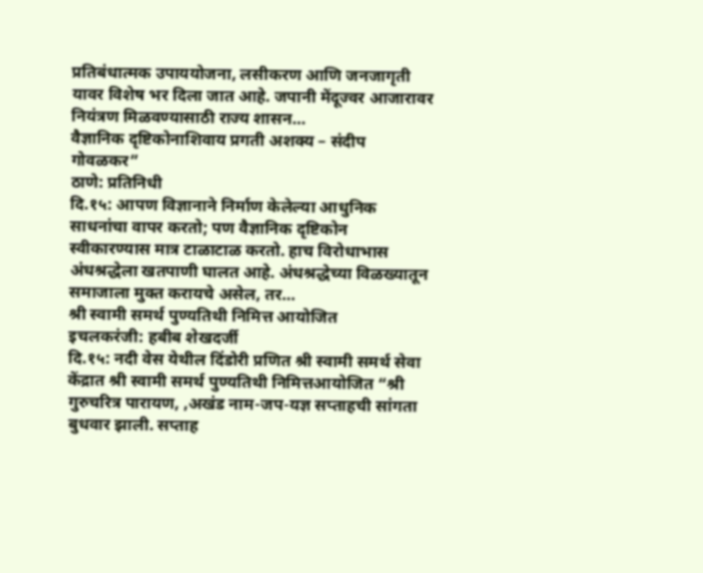प्रतिबंधात्मक उपाययोजना, लसीकरण आणि जनजागृती यावर विशेष भर दिला जात आहे. जपानी मेंदूज्वर आजारावर नियंत्रण मिळवण्यासाठी राज्य शासन…
वैज्ञानिक दृष्टिकोनाशिवाय प्रगती अशक्य – संदीप गोवळकर”
ठाणे: प्रतिनिधी
दि.१५: आपण विज्ञानाने निर्माण केलेल्या आधुनिक साधनांचा वापर करतो; पण वैज्ञानिक दृष्टिकोन स्वीकारण्यास मात्र टाळाटाळ करतो. हाच विरोधाभास अंधश्रद्धेला खतपाणी घालत आहे. अंधश्रद्धेच्या विळख्यातून समाजाला मुक्त करायचे असेल, तर…
श्री स्वामी समर्थ पुण्यतिथी निमित्त आयोजित
इचलकरंजी: हबीब शेखदर्जी
दि.१५: नदी वेस येथील दिंडोरी प्रणित श्री स्वामी समर्थ सेवा केंद्रात श्री स्वामी समर्थ पुण्यतिथी निमित्तआयोजित “श्री गुरुचरित्र पारायण, ,अखंड नाम-जप-यज्ञ सप्ताहची सांगता बुधवार झाली. सप्ताह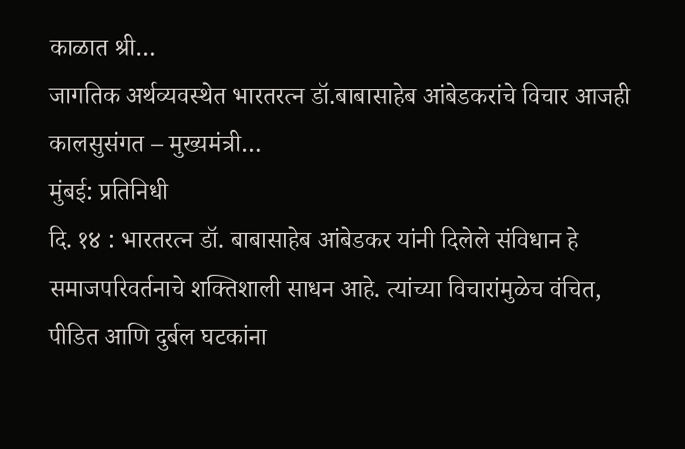काळात श्री…
जागतिक अर्थव्यवस्थेत भारतरत्न डॉ.बाबासाहेब आंबेडकरांचे विचार आजही कालसुसंगत – मुख्यमंत्री…
मुंबई: प्रतिनिधी
दि. १४ : भारतरत्न डॉ. बाबासाहेब आंबेडकर यांनी दिलेले संविधान हे समाजपरिवर्तनाचे शक्तिशाली साधन आहे. त्यांच्या विचारांमुळेच वंचित, पीडित आणि दुर्बल घटकांना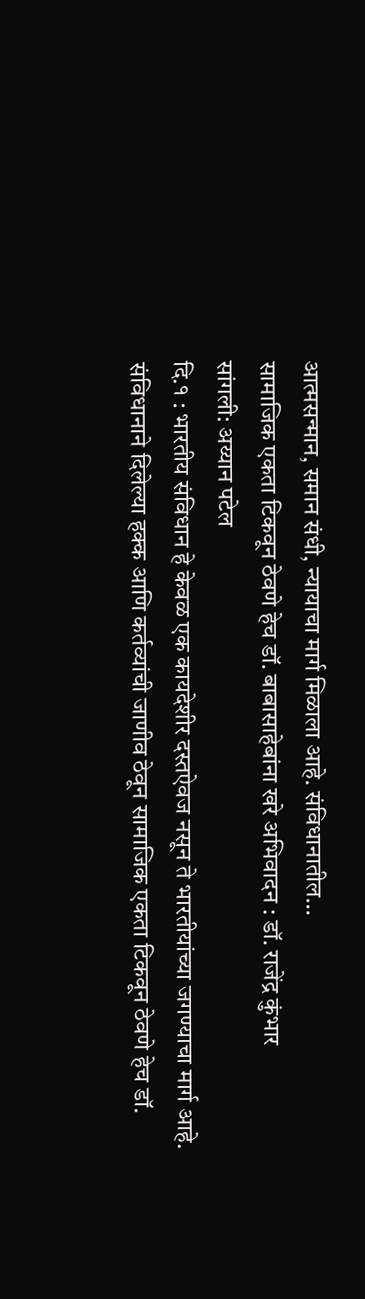आत्मसन्मान, समान संधी, न्यायाचा मार्ग मिळाला आहे. संविधानातील…
सामाजिक एकता टिकवून ठेवणे हेच डॉ. बाबासाहेबांना खरे अभिवादन : डॉ. राजेंद्र कुंभार
सांगली: अय्यान पटेल
दि.१ : भारतीय संविधान हे केवळ एक कायदेशीर दस्तऐवज नसून ते भारतीयांच्या जगण्याचा मार्ग आहे. संविधानाने दिलेल्या हक्क आणि कर्तव्यांची जाणीव ठेवून सामाजिक एकता टिकवून ठेवणे हेच डॉ.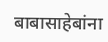बाबासाहेबांना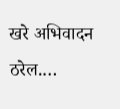खरे अभिवादन ठरेल.…